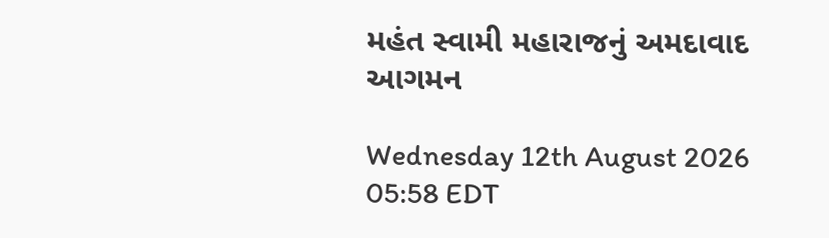મહંત સ્વામી મહારાજનું અમદાવાદ આગમન

Wednesday 12th August 2026 05:58 EDT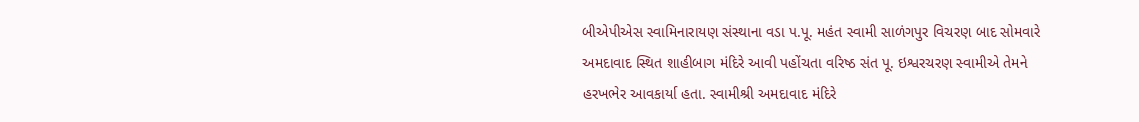બીએપીએસ સ્વામિનારાયણ સંસ્થાના વડા પ.પૂ. મહંત સ્વામી સાળંગપુર વિચરણ બાદ સોમવારે અમદાવાદ સ્થિત શાહીબાગ મંદિરે આવી પહોંચતા વરિષ્ઠ સંત પૂ. ઇશ્વરચરણ સ્વામીએ તેમને હરખભેર આવકાર્યા હતા. સ્વામીશ્રી અમદાવાદ મંદિરે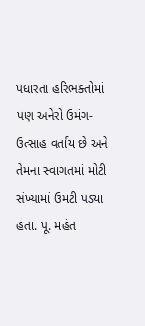પધારતા હરિભક્તોમાં પણ અનેરો ઉમંગ-ઉત્સાહ વર્તાય છે અને તેમના સ્વાગતમાં મોટી સંખ્યામાં ઉમટી પડ્યા હતા. પૂ. મહંત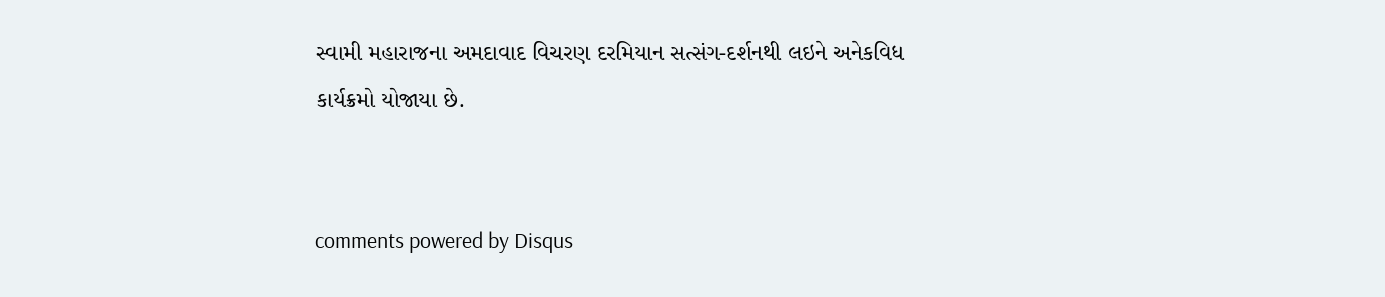સ્વામી મહારાજના અમદાવાદ વિચરણ દરમિયાન સત્સંગ-દર્શનથી લઇને અનેકવિધ કાર્યક્રમો યોજાયા છે.


comments powered by Disqus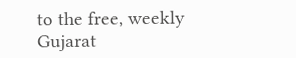to the free, weekly Gujarat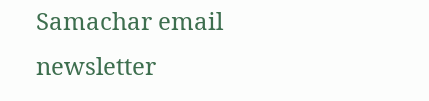Samachar email newsletter